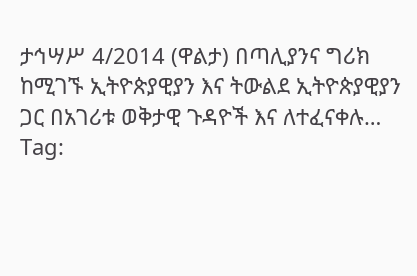ታኅሣሥ 4/2014 (ዋልታ) በጣሊያንና ግሪክ ከሚገኙ ኢትዮጵያዊያን እና ትውልደ ኢትዮጵያዊያን ጋር በአገሪቱ ወቅታዊ ጉዳዮች እና ለተፈናቀሉ…
Tag: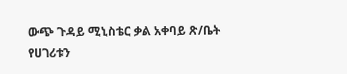ውጭ ጉዳይ ሚኒስቴር ቃል አቀባይ ጽ/ቤት
የሀገሪቱን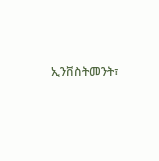ኢንቨስትመንት፣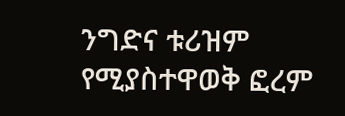ንግድና ቱሪዝም የሚያስተዋወቅ ፎረም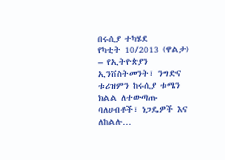በሩሲያ ተካሄደ
የካቲት 10/2013 (ዋልታ) – የኢትዮጵያን ኢንቨስትመንት፣ ንግድና ቱሪዝምን ከሩሲያ ቱሜን ክልል ለተውጣጡ ባለሀብቶች፣ ነጋዴዎች እና ለከልሉ…